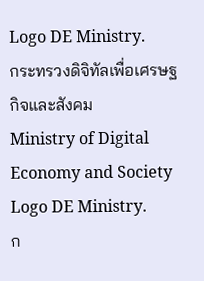Logo DE Ministry.
กระทรวงดิจิทัลเพื่อเศรษฐกิจและสังคม
Ministry of Digital Economy and Society
Logo DE Ministry.
ก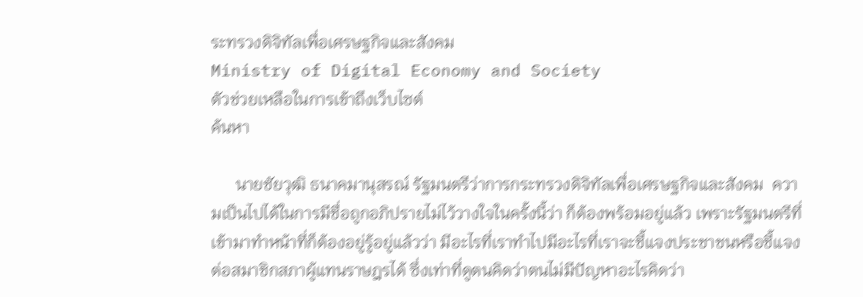ระทรวงดิจิทัลเพื่อเศรษฐกิจและสังคม
Ministry of Digital Economy and Society
ตัวช่วยเหลือในการเข้าถึงเว็บไซต์
ค้นหา

      นายชัยวุฒิ ธนาคมานุสรณ์ รัฐมนตรีว่าการกระทรวงดิจิทัลเพื่อเศรษฐกิจและสังคม  ความเป็นไปได้ในการมีชื่อถูกอภิปรายไม่ไว้วางใจในครั้งนี้ว่า ก็ต้องพร้อมอยู่แล้ว เพราะรัฐมนตรีที่เข้ามาทำหน้าที่ก็ต้องอยู่รู้อยู่แล้วว่า มีอะไรที่เราทำไปมีอะไรที่เราจะชี้แจงประชาชนหรือชี้แจงต่อสมาชิกสภาผู้แทนราษฎรได้ ซึ่งเท่าที่ดูตนคิดว่าตนไม่มีปัญหาอะไรคิดว่า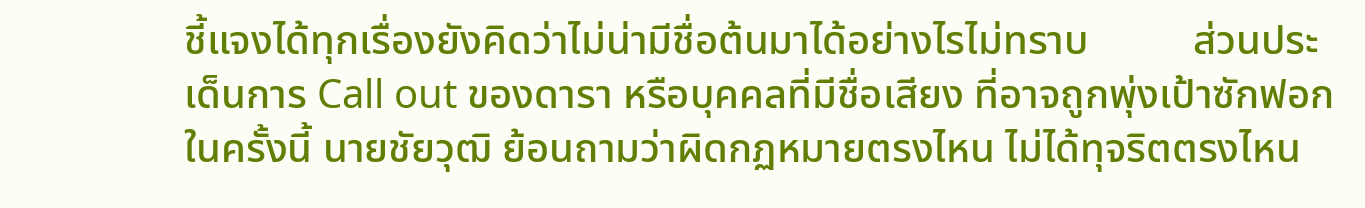ชี้แจงได้ทุกเรื่องยังคิดว่าไม่น่ามีชื่อต้นมาได้อย่างไรไม่ทราบ          ส่วนประเด็นการ Call out ของดารา หรือบุคคลที่มีชื่อเสียง ที่อาจถูกพุ่งเป้าซักฟอกในครั้งนี้ นายชัยวุฒิ ย้อนถามว่าผิดกฏหมายตรงไหน ไม่ได้ทุจริตตรงไหน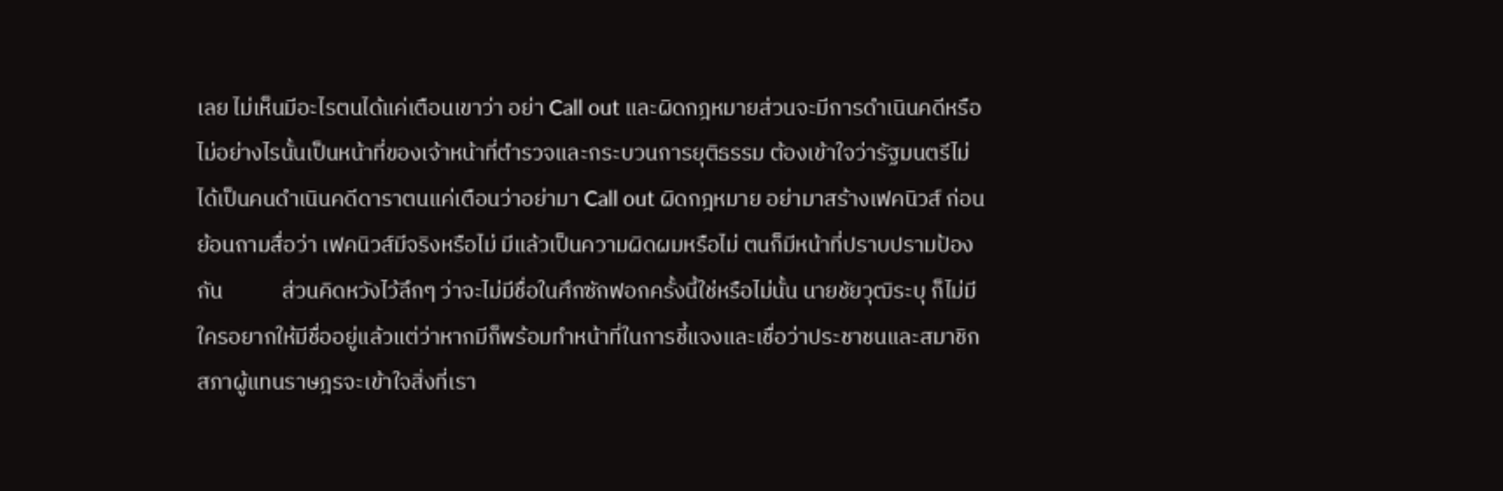เลย ไม่เห็นมีอะไรตนได้แค่เตือนเขาว่า อย่า Call out และผิดกฎหมายส่วนจะมีการดำเนินคดีหรือไม่อย่างไรนั้นเป็นหน้าที่ของเจ้าหน้าที่ตำรวจและกระบวนการยุติธรรม ต้องเข้าใจว่ารัฐมนตรีไม่ได้เป็นคนดำเนินคดีดาราตนแค่เตือนว่าอย่ามา Call out ผิดกฎหมาย อย่ามาสร้างเฟคนิวส์ ก่อนย้อนถามสื่อว่า เฟคนิวส์มีจริงหรือไม่ มีแล้วเป็นความผิดผมหรือไม่ ตนก็มีหน้าที่ปราบปรามป้องกัน            ส่วนคิดหวังไว้ลึกๆ ว่าจะไม่มีชื่อในศึกซักฟอกครั้งนี้ใช่หรือไม่นั้น นายชัยวุฒิระบุ ก็ไม่มีใครอยากให้มีชื่ออยู่แล้วแต่ว่าหากมีก็พร้อมทำหน้าที่ในการชี้แจงและเชื่อว่าประชาชนและสมาชิกสภาผู้แทนราษฎรจะเข้าใจสิ่งที่เรา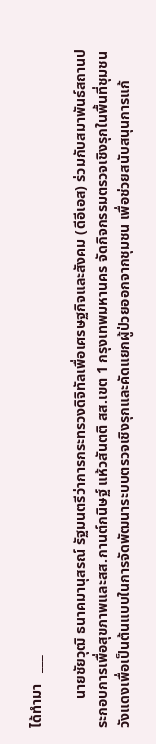ได้ทำมา   ___

        นายชัยวุฒิ ธนาคมานุสรณ์ รัฐมนตรีว่าการกระทรวงดิจิทัลเพื่อเศรษฐกิจและสังคม (ดีอีเอส) ร่วมกับสมาพันธ์สถานประกอบการเพื่อสุขภาพและสส.กานต์กนิษฐ์ แห้วสันตติ สส.เขต 1 กรุงเทพมหานคร จัดกิจกรรมตรวจเชิงรุกในพื้นที่ชุมชนวังแดงเพื่อเป็นต้นแบบในการจัดพัฒนาระบบตรวจเชิงรุกและคัดแยกผู้ป่วยออกจากชุมชน เพื่อช่วยสนับสนุนการแก้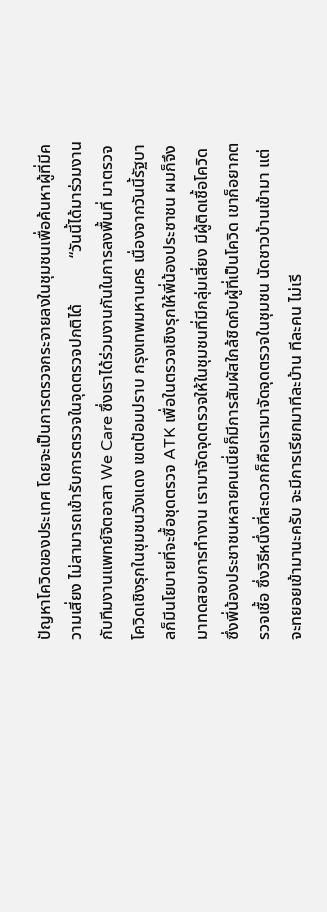ปัญหาโควิดของประเทศ โดยจะเป็นการตรวจกระจายลงในชุมชนเพื่อค้นหาผู้ที่มีความเสี่ยง ไม่สามารถเข้ารับการตรวจในจุดตรวจปกติได้           “วันนี้ได้มาร่วมงานกับทีมงานแพทย์จิตอาสา We Care ซึ่งเราได้ร่วมงานกันในการลงพื้นที่ มาตรวจโควิดเชิงรุกในชุมชนวังแดง เขตป้อมปราบ กรุงเทพมหานคร เนื่องจากวันนี้รัฐบาลก็มีนโยบายที่จะซื้อชุดตรวจ ATK เพื่อในตรวจเชิงรุกให้พี่น้องประชาชน ผมก็จึงมาทดสอบการทำงาน เรามาจัดจุดตรวจให้ในชุมชนที่มีกลุ่มเสี่ยง มีผู้ติดเชื้อโควิดซึ่งพี่น้องประชาชนหลายคนเนี่ยก็มีการสัมผัสใกล้ชิดกับผู้ที่เป็นโควิด เขาก็อยากตรวจเชื้อ ซึ่งวิธีหนึ่งที่สะดวกก็คือเรามาจัดจุดตรวจในชุมชน นัดชาวบ้านเข้ามา แต่จะทยอยเข้ามานะครับ จะมีการเรียกมาทีละบ้าน ทีละคน ไม่เรี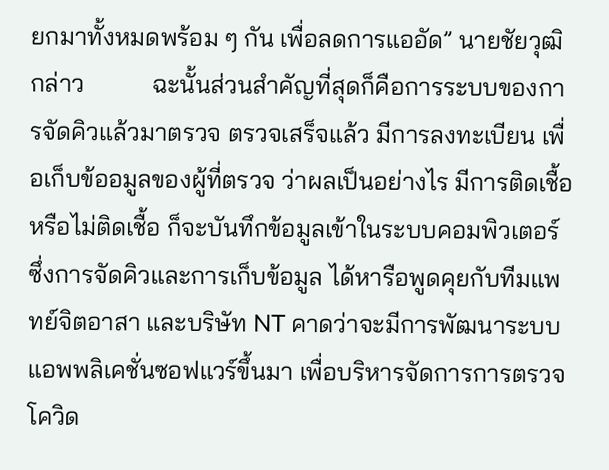ยกมาทั้งหมดพร้อม ๆ กัน เพื่อลดการแออัด” นายชัยวุฒิ กล่าว           ฉะนั้นส่วนสำคัญที่สุดก็คือการระบบของการจัดคิวแล้วมาตรวจ ตรวจเสร็จแล้ว มีการลงทะเบียน เพื่อเก็บข้ออมูลของผู้ที่ตรวจ ว่าผลเป็นอย่างไร มีการติดเชื้อหรือไม่ติดเชื้อ ก็จะบันทึกข้อมูลเข้าในระบบคอมพิวเตอร์ ซึ่งการจัดคิวและการเก็บข้อมูล ได้หารือพูดคุยกับทีมแพทย์จิตอาสา และบริษัท NT คาดว่าจะมีการพัฒนาระบบแอพพลิเคชั่นซอฟแวร์ขึ้นมา เพื่อบริหารจัดการการตรวจโควิด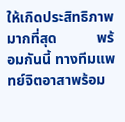ให้เกิดประสิทธิภาพมากที่สุด           พร้อมกันนี้ ทางทีมแพทย์จิตอาสาพร้อม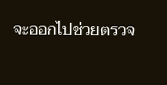จะออกไปช่วยตรวจ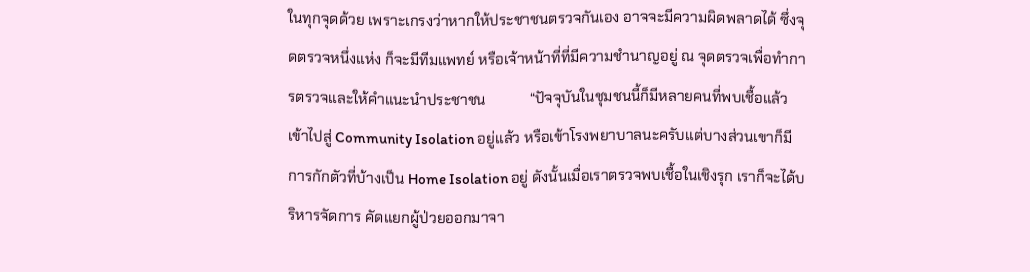ในทุกจุดด้วย เพราะเกรงว่าหากให้ประชาชนตรวจกันเอง อาจจะมีความผิดพลาดได้ ซึ่งจุดตรวจหนึ่งแห่ง ก็จะมีทีมแพทย์ หรือเจ้าหน้าที่ที่มีความชำนาญอยู่ ณ จุดตรวจเพื่อทำการตรวจและให้คำแนะนำประชาชน            “ปัจจุบันในชุมชนนี้ก็มีหลายคนที่พบเชื้อแล้วเข้าไปสู่ Community Isolation อยู่แล้ว หรือเข้าโรงพยาบาลนะครับแต่บางส่วนเขาก็มีการกักตัวที่บ้างเป็น Home Isolation อยู่ ดังนั้นเมื่อเราตรวจพบเชื้อในเชิงรุก เราก็จะได้บริหารจัดการ คัดแยกผู้ป่วยออกมาจา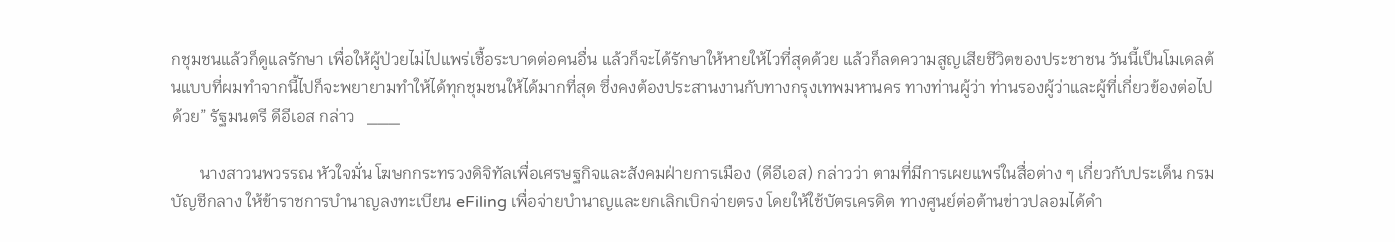กชุมชนแล้วก็ดูแลรักษา เพื่อให้ผู้ป่วยไม่ไปแพร่เชื้อระบาดต่อคนอื่น แล้วก็จะได้รักษาให้หายให้ไวที่สุดด้วย แล้วก็ลดความสูญเสียชีวิตของประชาชน วันนี้เป็นโมเดลต้นแบบที่ผมทำจากนี้ไปก็จะพยายามทำให้ได้ทุกชุมชนให้ได้มากที่สุด ซึ่งคงต้องประสานงานกับทางกรุงเทพมหานคร ทางท่านผู้ว่า ท่านรองผู้ว่าและผู้ที่เกี่ยวข้องต่อไปด้วย” รัฐมนตรี ดีอีเอส กล่าว   ___

       นางสาวนพวรรณ หัวใจมั่น โฆษกกระทรวงดิจิทัลเพื่อเศรษฐกิจและสังคมฝ่ายการเมือง (ดีอีเอส) กล่าวว่า ตามที่มีการเผยแพร่ในสื่อต่าง ๆ เกี่ยวกับประเด็น กรมบัญชีกลาง ให้ข้าราชการบำนาญลงทะเบียน eFiling เพื่อจ่ายบำนาญและยกเลิกเบิกจ่ายตรง โดยให้ใช้บัตรเครดิต ทางศูนย์ต่อต้านข่าวปลอมได้ดำ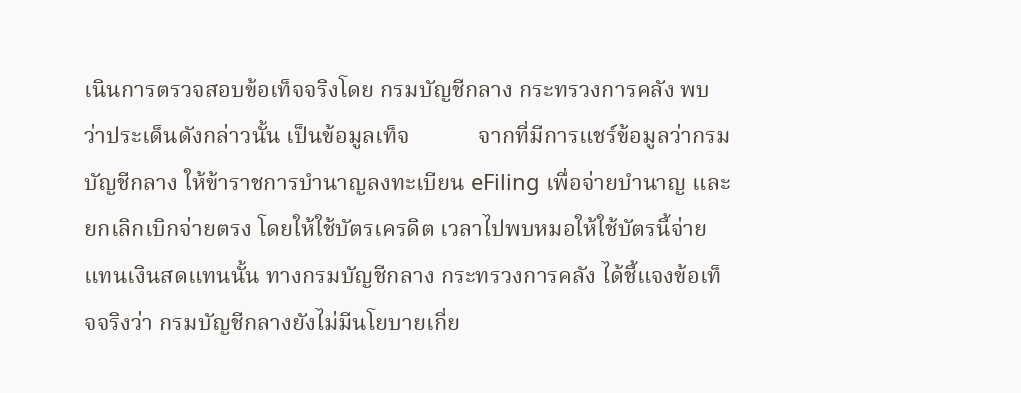เนินการตรวจสอบข้อเท็จจริงโดย กรมบัญชีกลาง กระทรวงการคลัง พบว่าประเด็นดังกล่าวนั้น เป็นข้อมูลเท็จ            จากที่มีการแชร์ข้อมูลว่ากรมบัญชีกลาง ให้ข้าราชการบำนาญลงทะเบียน eFiling เพื่อจ่ายบำนาญ และยกเลิกเบิกจ่ายตรง โดยให้ใช้บัตรเครดิต เวลาไปพบหมอให้ใช้บัตรนี้จ่ายแทนเงินสดแทนนั้น ทางกรมบัญชีกลาง กระทรวงการคลัง ได้ชี้แจงข้อเท็จจริงว่า กรมบัญชีกลางยังไม่มีนโยบายเกี่ย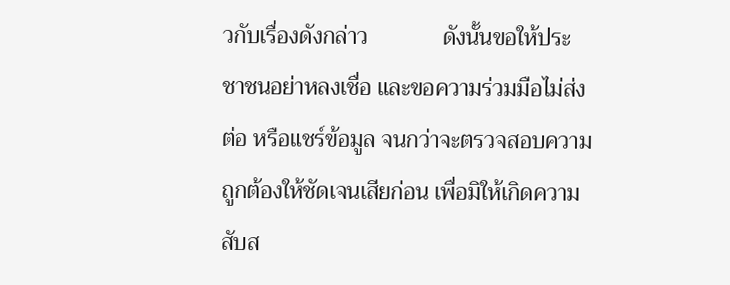วกับเรื่องดังกล่าว             ดังนั้นขอให้ประชาชนอย่าหลงเชื่อ และขอความร่วมมือไม่ส่งต่อ หรือแชร์ข้อมูล จนกว่าจะตรวจสอบความถูกต้องให้ชัดเจนเสียก่อน เพื่อมิให้เกิดความสับส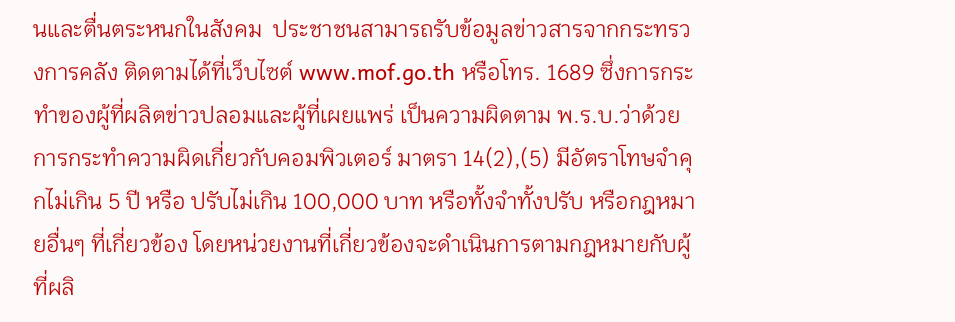นและตื่นตระหนกในสังคม  ประชาชนสามารถรับข้อมูลข่าวสารจากกระทรวงการคลัง ติดตามได้ที่เว็บไซต์ www.mof.go.th หรือโทร. 1689 ซึ่งการกระทำของผู้ที่ผลิตข่าวปลอมและผู้ที่เผยแพร่ เป็นความผิดตาม พ.ร.บ.ว่าด้วยการกระทำความผิดเกี่ยวกับคอมพิวเตอร์ มาตรา 14(2),(5) มีอัตราโทษจำคุกไม่เกิน 5 ปี หรือ ปรับไม่เกิน 100,000 บาท หรือทั้งจำทั้งปรับ หรือกฎหมายอื่นๆ ที่เกี่ยวข้อง โดยหน่วยงานที่เกี่ยวข้องจะดำเนินการตามกฎหมายกับผู้ที่ผลิ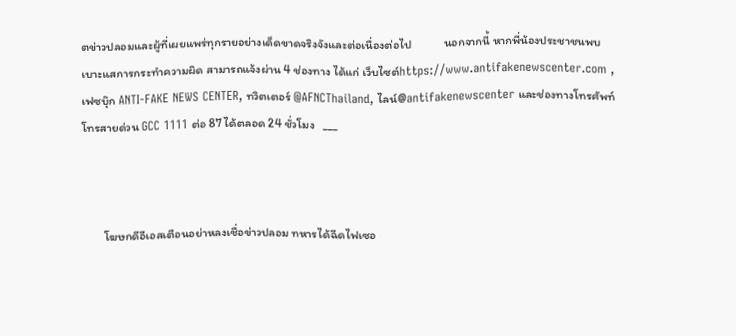ตข่าวปลอมและผู้ที่เผยแพร่ทุกรายอย่างเด็ดขาดจริงจังและต่อเนื่องต่อไป            นอกจากนี้ หากพี่น้องประชาชนพบเบาะแสการกระทำความผิด สามารถแจ้งผ่าน 4 ช่องทาง ได้แก่ เว็บไซต์https://www.antifakenewscenter.com ,เฟซบุ๊ก ANTI-FAKE NEWS CENTER, ทวิตเตอร์ @AFNCThailand, ไลน์@antifakenewscenter และช่องทางโทรศัพท์โทรสายด่วน GCC 1111 ต่อ 87 ได้ตลอด 24 ชั่วโมง   ___



        โฆษกดีอีเอสเตือนอย่าหลงเชื่อข่าวปลอม ทหารได้ฉีดไฟเซอ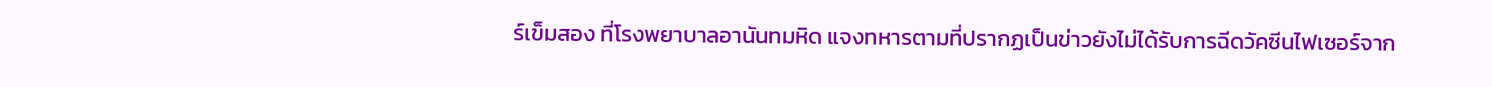ร์เข็มสอง ที่โรงพยาบาลอานันทมหิด แจงทหารตามที่ปรากฏเป็นข่าวยังไม่ได้รับการฉีดวัคซีนไฟเซอร์จาก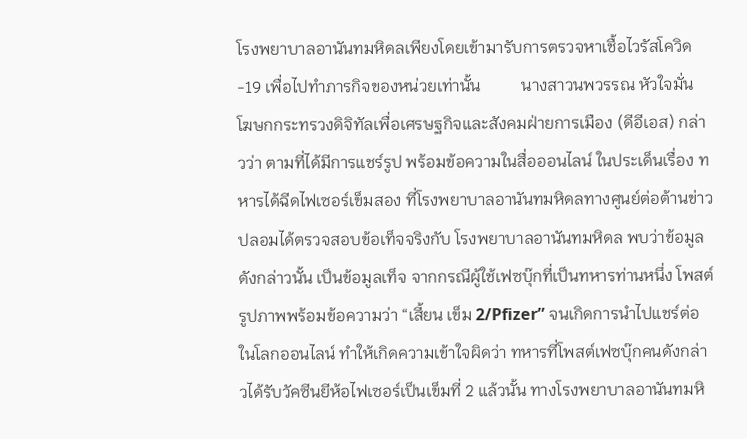โรงพยาบาลอานันทมหิดลเพียงโดยเข้ามารับการตรวจหาเชื้อไวรัสโควิด-19 เพื่อไปทำภารกิจของหน่วยเท่านั้น          นางสาวนพวรรณ หัวใจมั่น โฆษกกระทรวงดิจิทัลเพื่อเศรษฐกิจและสังคมฝ่ายการเมือง (ดีอีเอส) กล่าวว่า ตามที่ได้มีการแชร์รูป พร้อมข้อความในสื่อออนไลน์ ในประเด็นเรื่อง ทหารได้ฉีดไฟเซอร์เข็มสอง ที่โรงพยาบาลอานันทมหิดลทางศูนย์ต่อต้านข่าวปลอมได้ตรวจสอบข้อเท็จจริงกับ โรงพยาบาลอานันทมหิดล พบว่าข้อมูลดังกล่าวนั้น เป็นข้อมูลเท็จ จากกรณีผู้ใช้เฟซบุ๊กที่เป็นทหารท่านหนึ่ง โพสต์รูปภาพพร้อมข้อความว่า “เสี้ยน เข็ม 2/Pfizer” จนเกิดการนำไปแชร์ต่อในโลกออนไลน์ ทำให้เกิดความเข้าใจผิดว่า ทหารที่โพสต์เฟซบุ๊กคนดังกล่าวได้รับวัคซีนยีห้อไฟเซอร์เป็นเข็มที่ 2 แล้วนั้น ทางโรงพยาบาลอานันทมหิ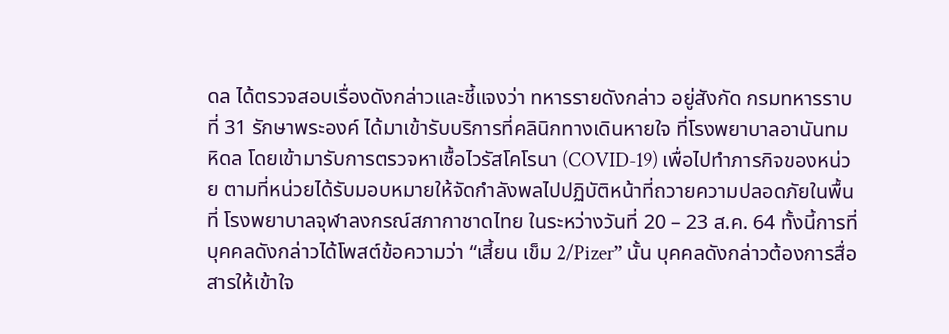ดล ได้ตรวจสอบเรื่องดังกล่าวและชี้แจงว่า ทหารรายดังกล่าว อยู่สังกัด กรมทหารราบที่ 31 รักษาพระองค์ ได้มาเข้ารับบริการที่คลินิกทางเดินหายใจ ที่โรงพยาบาลอานันทมหิดล โดยเข้ามารับการตรวจหาเชื้อไวรัสโคโรนา (COVID-19) เพื่อไปทำภารกิจของหน่วย ตามที่หน่วยได้รับมอบหมายให้จัดกำลังพลไปปฏิบัติหน้าที่ถวายความปลอดภัยในพื้นที่ โรงพยาบาลจุฬาลงกรณ์สภากาชาดไทย ในระหว่างวันที่ 20 – 23 ส.ค. 64 ทั้งนี้การที่บุคคลดังกล่าวได้โพสต์ข้อความว่า “เสี้ยน เข็ม 2/Pizer” นั้น บุคคลดังกล่าวต้องการสื่อสารให้เข้าใจ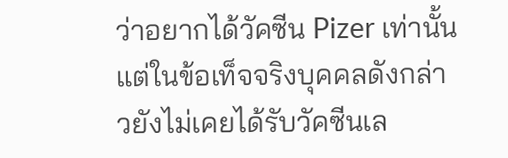ว่าอยากได้วัคซีน Pizer เท่านั้น แต่ในข้อเท็จจริงบุคคลดังกล่าวยังไม่เคยได้รับวัคซีนเล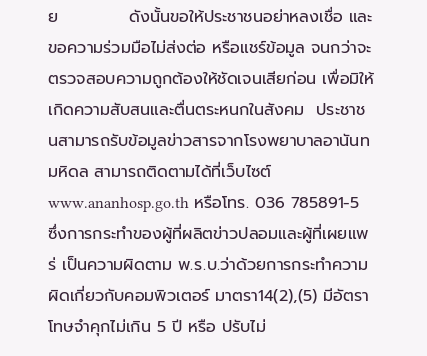ย            ดังนั้นขอให้ประชาชนอย่าหลงเชื่อ และขอความร่วมมือไม่ส่งต่อ หรือแชร์ข้อมูล จนกว่าจะตรวจสอบความถูกต้องให้ชัดเจนเสียก่อน เพื่อมิให้เกิดความสับสนและตื่นตระหนกในสังคม  ประชาชนสามารถรับข้อมูลข่าวสารจากโรงพยาบาลอานันทมหิดล สามารถติดตามได้ที่เว็บไซต์ www.ananhosp.go.th หรือโทร. 036 785891-5 ซึ่งการกระทำของผู้ที่ผลิตข่าวปลอมและผู้ที่เผยแพร่ เป็นความผิดตาม พ.ร.บ.ว่าด้วยการกระทำความผิดเกี่ยวกับคอมพิวเตอร์ มาตรา14(2),(5) มีอัตราโทษจำคุกไม่เกิน 5 ปี หรือ ปรับไม่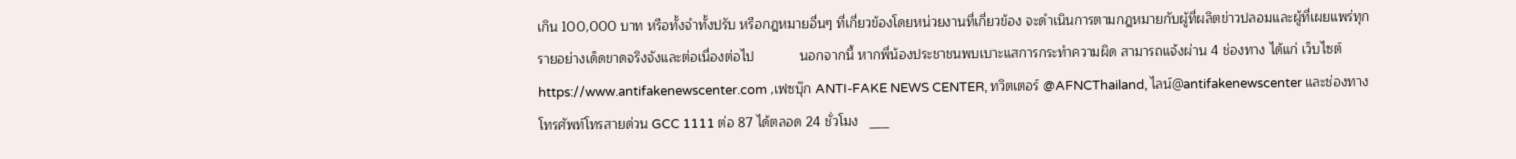เกิน 100,000 บาท หรือทั้งจำทั้งปรับ หรือกฎหมายอื่นๆ ที่เกี่ยวข้องโดยหน่วยงานที่เกี่ยวข้อง จะดำเนินการตามกฎหมายกับผู้ที่ผลิตข่าวปลอมและผู้ที่เผยแพร่ทุกรายอย่างเด็ดขาดจริงจังและต่อเนื่องต่อไป            นอกจากนี้ หากพี่น้องประชาชนพบเบาะแสการกระทำความผิด สามารถแจ้งผ่าน 4 ช่องทาง ได้แก่ เว็บไซต์ https://www.antifakenewscenter.com ,เฟซบุ๊ก ANTI-FAKE NEWS CENTER, ทวิตเตอร์ @AFNCThailand, ไลน์@antifakenewscenter และช่องทางโทรศัพท์โทรสายด่วน GCC 1111 ต่อ 87 ได้ตลอด 24 ชั่วโมง   ___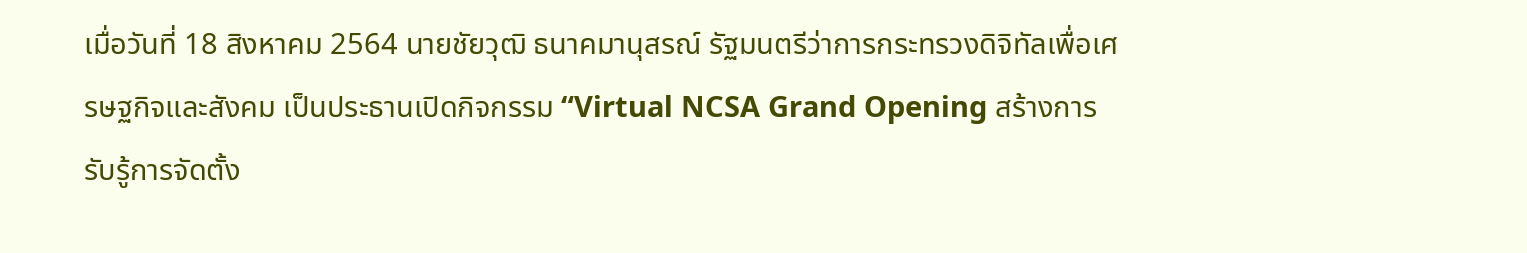เมื่อวันที่ 18 สิงหาคม 2564 นายชัยวุฒิ ธนาคมานุสรณ์ รัฐมนตรีว่าการกระทรวงดิจิทัลเพื่อเศรษฐกิจและสังคม เป็นประธานเปิดกิจกรรม “Virtual NCSA Grand Opening สร้างการรับรู้การจัดตั้ง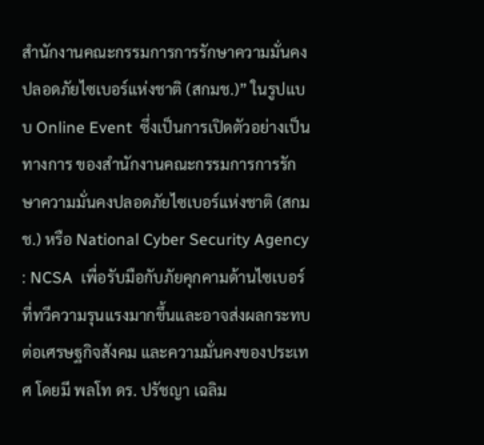สำนักงานคณะกรรมการการรักษาความมั่นคงปลอดภัยไซเบอร์แห่งชาติ (สกมช.)” ในรูปแบบ Online Event  ซึ่งเป็นการเปิดตัวอย่างเป็นทางการ ของสำนักงานคณะกรรมการการรักษาความมั่นคงปลอดภัยไซเบอร์แห่งชาติ (สกมช.) หรือ National Cyber Security Agency : NCSA  เพื่อรับมือกับภัยคุกคามด้านไซเบอร์ที่ทวีความรุนแรงมากขึ้นและอาจส่งผลกระทบต่อเศรษฐกิจสังคม และความมั่นคงของประเทศ โดยมี พลโท ดร. ปรัชญา เฉลิม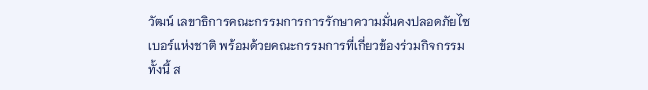วัฒน์ เลขาธิการคณะกรรมการการรักษาความมั่นคงปลอดภัยไซเบอร์แห่งชาติ พร้อมด้วยคณะกรรมการที่เกี่ยวข้องร่วมกิจกรรม ทั้งนี้ ส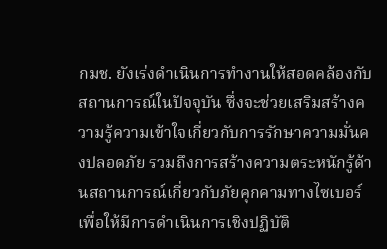กมช. ยังเร่งดำเนินการทำงานให้สอดคล้องกับสถานการณ์ในปัจจุบัน ซึ่งจะช่วยเสริมสร้างความรู้ความเข้าใจเกี่ยวกับการรักษาความมั่นคงปลอดภัย รวมถึงการสร้างความตระหนักรู้ด้านสถานการณ์เกี่ยวกับภัยคุกคามทางไซเบอร์เพื่อให้มีการดำเนินการเชิงปฏิบัติ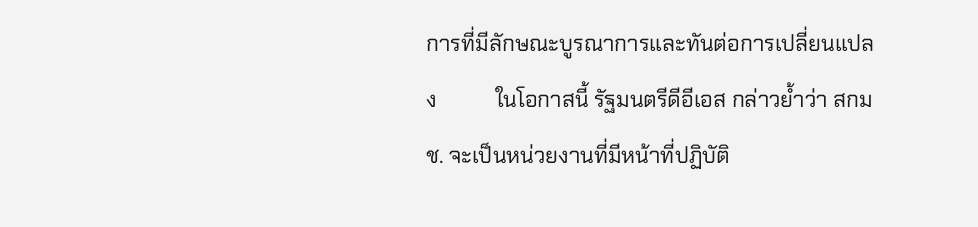การที่มีลักษณะบูรณาการและทันต่อการเปลี่ยนแปลง           ในโอกาสนี้ รัฐมนตรีดีอีเอส กล่าวย้ำว่า สกมช. จะเป็นหน่วยงานที่มีหน้าที่ปฏิบัติ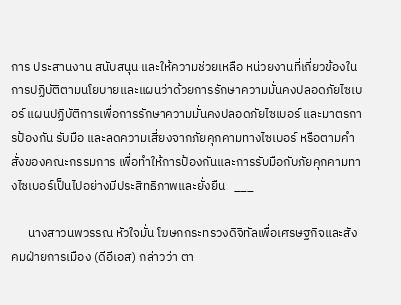การ ประสานงาน สนับสนุน และให้ความช่วยเหลือ หน่วยงานที่เกี่ยวข้องในการปฏิบัติตามนโยบายและแผนว่าด้วยการรักษาความมั่นคงปลอดภัยไซเบอร์ แผนปฏิบัติการเพื่อการรักษาความมั่นคงปลอดภัยไซเบอร์ และมาตรการป้องกัน รับมือ และลดความเสี่ยงจากภัยคุกคามทางไซเบอร์ หรือตามคำสั่งของคณะกรรมการ เพื่อทำให้การป้องกันและการรับมือกับภัยคุกคามทางไซเบอร์เป็นไปอย่างมีประสิทธิภาพและยั่งยืน   ___

      นางสาวนพวรรณ หัวใจมั่น โฆษกกระทรวงดิจิทัลเพื่อเศรษฐกิจและสังคมฝ่ายการเมือง (ดีอีเอส) กล่าวว่า ตา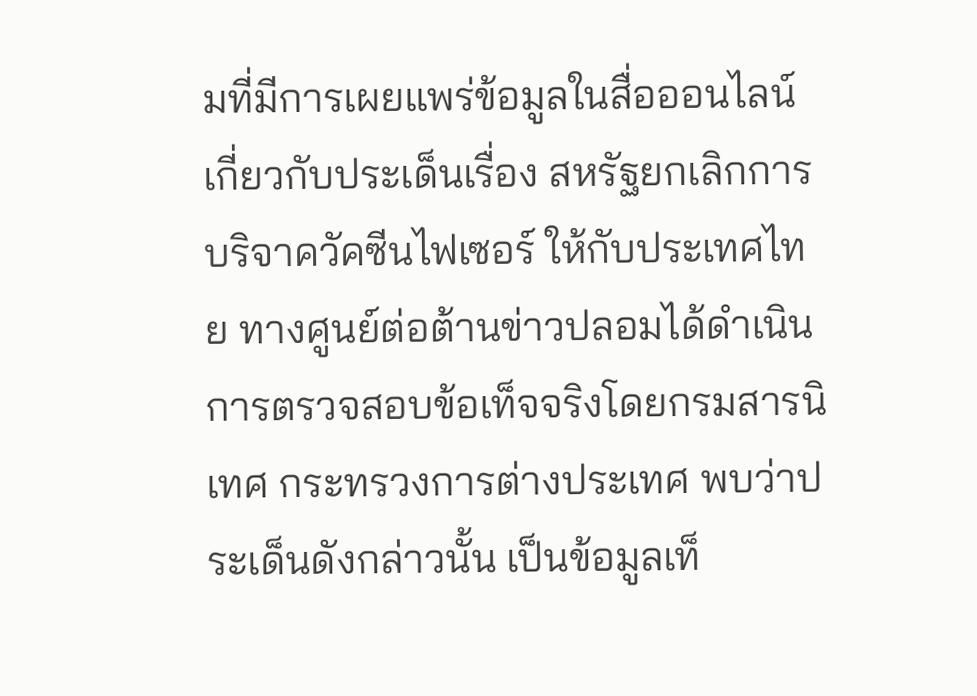มที่มีการเผยแพร่ข้อมูลในสื่อออนไลน์ เกี่ยวกับประเด็นเรื่อง สหรัฐยกเลิกการบริจาควัคซีนไฟเซอร์ ให้กับประเทศไทย ทางศูนย์ต่อต้านข่าวปลอมได้ดำเนินการตรวจสอบข้อเท็จจริงโดยกรมสารนิเทศ กระทรวงการต่างประเทศ พบว่าประเด็นดังกล่าวนั้น เป็นข้อมูลเท็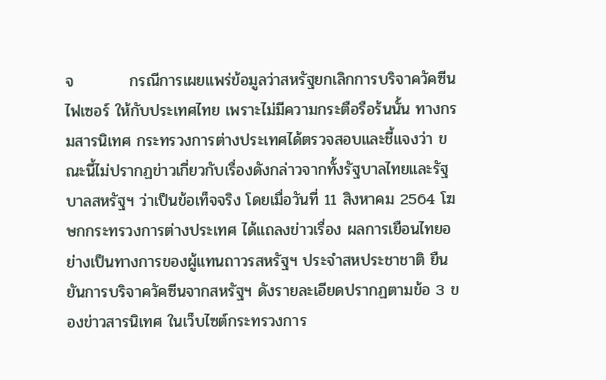จ          กรณีการเผยแพร่ข้อมูลว่าสหรัฐยกเลิกการบริจาควัคซีนไฟเซอร์ ให้กับประเทศไทย เพราะไม่มีความกระตือรือร้นนั้น ทางกรมสารนิเทศ กระทรวงการต่างประเทศได้ตรวจสอบและชี้แจงว่า ขณะนี้ไม่ปรากฏข่าวเกี่ยวกับเรื่องดังกล่าวจากทั้งรัฐบาลไทยและรัฐบาลสหรัฐฯ ว่าเป็นข้อเท็จจริง โดยเมื่อวันที่ 11 สิงหาคม 2564 โฆษกกระทรวงการต่างประเทศ ได้แถลงข่าวเรื่อง ผลการเยือนไทยอย่างเป็นทางการของผู้แทนถาวรสหรัฐฯ ประจำสหประชาชาติ ยืนยันการบริจาควัคซีนจากสหรัฐฯ ดังรายละเอียดปรากฏตามข้อ 3 ของข่าวสารนิเทศ ในเว็บไซต์กระทรวงการ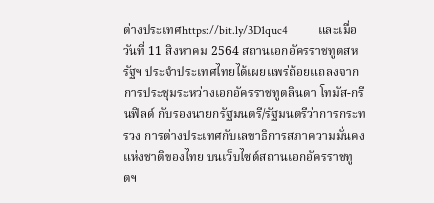ต่างประเทศhttps://bit.ly/3D1quc4          และเมื่อวันที่ 11 สิงหาคม 2564 สถานเอกอัครราชทูตสหรัฐฯ ประจำประเทศไทยได้เผยแพร่ถ้อยแถลงจากการประชุมระหว่างเอกอัครราชทูตลินดา โทมัส-กรีนฟิลด์ กับรองนายกรัฐมนตรี/รัฐมนตรีว่าการกระทรวง การต่างประเทศกับเลขาธิการสภาความมั่นคงแห่งชาติของไทย บนเว็บไซต์สถานเอกอัครราชทูตฯ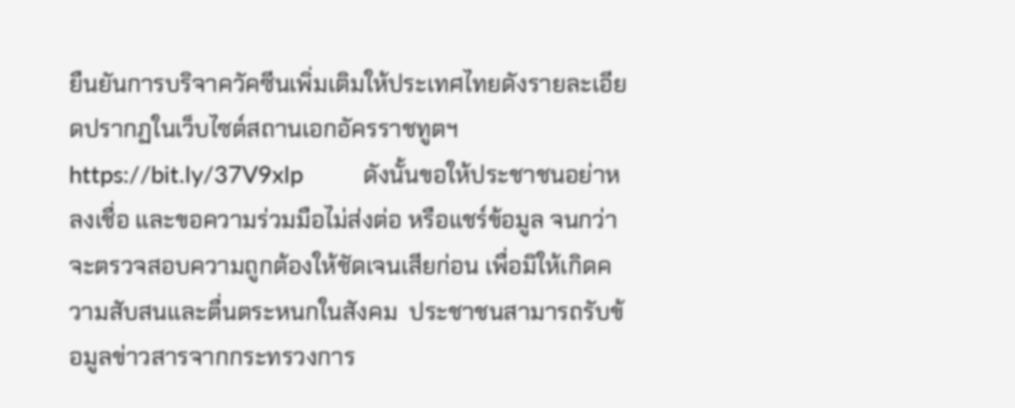ยืนยันการบริจาควัคซีนเพิ่มเติมให้ประเทศไทยดังรายละเอียดปรากฏในเว็บไซต์สถานเอกอัครราชทูตฯ https://bit.ly/37V9xlp          ดังนั้นขอให้ประชาชนอย่าหลงเชื่อ และขอความร่วมมือไม่ส่งต่อ หรือแชร์ข้อมูล จนกว่าจะตรวจสอบความถูกต้องให้ชัดเจนเสียก่อน เพื่อมิให้เกิดความสับสนและตื่นตระหนกในสังคม  ประชาชนสามารถรับข้อมูลข่าวสารจากกระทรวงการ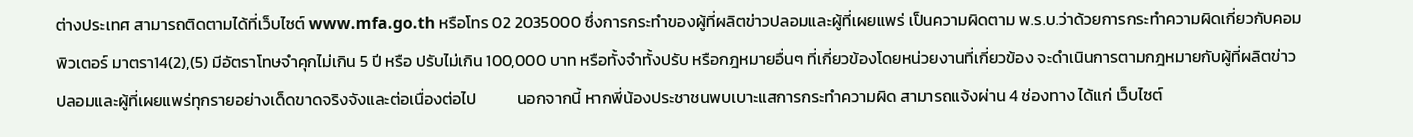ต่างประเทศ สามารถติดตามได้ที่เว็บไซต์ www.mfa.go.th หรือโทร 02 2035000 ซึ่งการกระทำของผู้ที่ผลิตข่าวปลอมและผู้ที่เผยแพร่ เป็นความผิดตาม พ.ร.บ.ว่าด้วยการกระทำความผิดเกี่ยวกับคอมพิวเตอร์ มาตรา14(2),(5) มีอัตราโทษจำคุกไม่เกิน 5 ปี หรือ ปรับไม่เกิน 100,000 บาท หรือทั้งจำทั้งปรับ หรือกฎหมายอื่นๆ ที่เกี่ยวข้องโดยหน่วยงานที่เกี่ยวข้อง จะดำเนินการตามกฎหมายกับผู้ที่ผลิตข่าวปลอมและผู้ที่เผยแพร่ทุกรายอย่างเด็ดขาดจริงจังและต่อเนื่องต่อไป           นอกจากนี้ หากพี่น้องประชาชนพบเบาะแสการกระทำความผิด สามารถแจ้งผ่าน 4 ช่องทาง ได้แก่ เว็บไซต์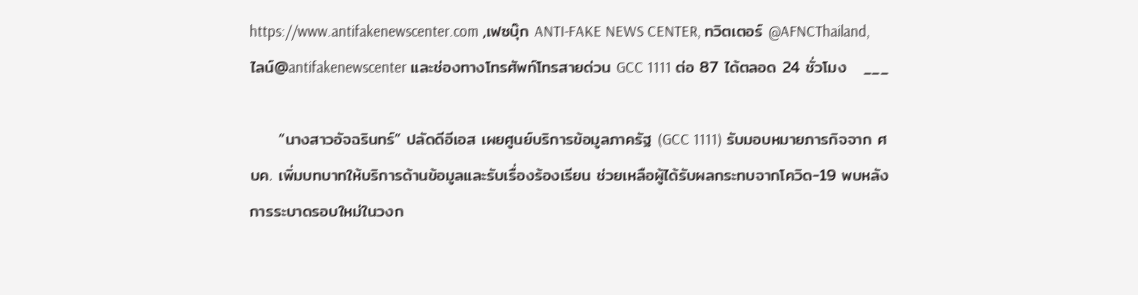https://www.antifakenewscenter.com ,เฟซบุ๊ก ANTI-FAKE NEWS CENTER, ทวิตเตอร์ @AFNCThailand, ไลน์@antifakenewscenter และช่องทางโทรศัพท์โทรสายด่วน GCC 1111 ต่อ 87 ได้ตลอด 24 ชั่วโมง   ___

     “นางสาวอัจฉรินทร์” ปลัดดีอีเอส เผยศูนย์บริการข้อมูลภาครัฐ (GCC 1111) รับมอบหมายภารกิจจาก ศบค. เพิ่มบทบาทให้บริการด้านข้อมูลและรับเรื่องร้องเรียน ช่วยเหลือผู้ได้รับผลกระทบจากโควิด-19 พบหลังการระบาดรอบใหม่ในวงก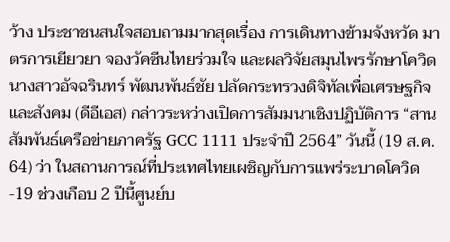ว้าง ประชาชนสนใจสอบถามมากสุดเรื่อง การเดินทางข้ามจังหวัด มาตรการเยียวยา จองวัคซีนไทยร่วมใจ และผลวิจัยสมุนไพรรักษาโควิด         นางสาวอัจฉรินทร์ พัฒนพันธ์ชัย ปลัดกระทรวงดิจิทัลเพื่อเศรษฐกิจและสังคม (ดีอีเอส) กล่าวระหว่างเปิดการสัมมนาเชิงปฏิบัติการ “สานสัมพันธ์เครือข่ายภาครัฐ GCC 1111 ประจำปี 2564” วันนี้ (19 ส.ค. 64) ว่า ในสถานการณ์ที่ประเทศไทยเผชิญกับการแพร่ระบาดโควิด-19 ช่วงเกือบ 2 ปีนี้ศูนย์บ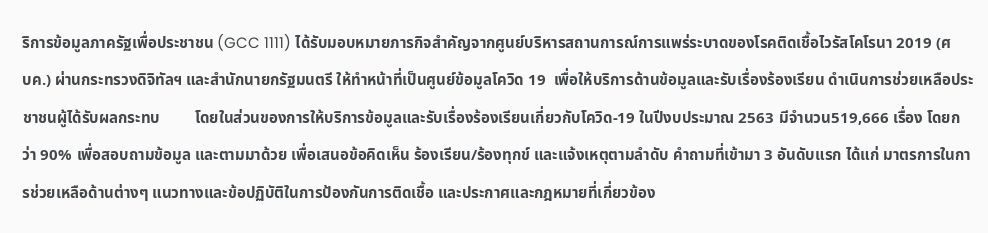ริการข้อมูลภาครัฐเพื่อประชาชน (GCC 1111) ได้รับมอบหมายภารกิจสำคัญจากศูนย์บริหารสถานการณ์การแพร่ระบาดของโรคติดเชื้อไวรัสโคโรนา 2019 (ศบค.) ผ่านกระทรวงดิจิทัลฯ และสำนักนายกรัฐมนตรี ให้ทำหน้าที่เป็นศูนย์ข้อมูลโควิด 19  เพื่อให้บริการด้านข้อมูลและรับเรื่องร้องเรียน ดำเนินการช่วยเหลือประชาชนผู้ได้รับผลกระทบ         โดยในส่วนของการให้บริการข้อมูลและรับเรื่องร้องเรียนเกี่ยวกับโควิด-19 ในปีงบประมาณ 2563 มีจำนวน519,666 เรื่อง โดยกว่า 90% เพื่อสอบถามข้อมูล และตามมาด้วย เพื่อเสนอข้อคิดเห็น ร้องเรียน/ร้องทุกข์ และแจ้งเหตุตามลำดับ คำถามที่เข้ามา 3 อันดับแรก ได้แก่ มาตรการในการช่วยเหลือด้านต่างๆ แนวทางและข้อปฏิบัติในการป้องกันการติดเชื้อ และประกาศและกฎหมายที่เกี่ยวข้อง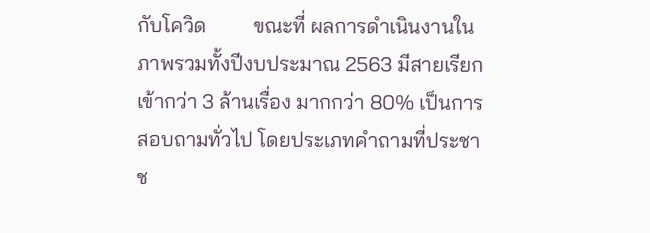กับโควิด         ขณะที่ ผลการดำเนินงานในภาพรวมทั้งปีงบประมาณ 2563 มีสายเรียกเข้ากว่า 3 ล้านเรื่อง มากกว่า 80% เป็นการสอบถามทั่วไป โดยประเภทคำถามที่ประชาช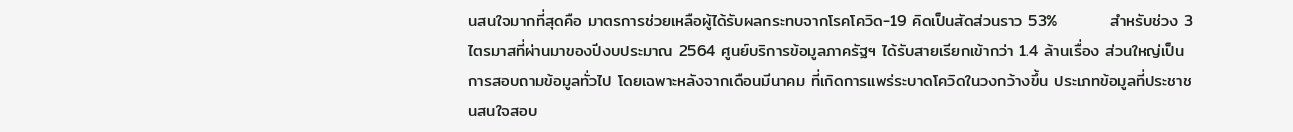นสนใจมากที่สุดคือ มาตรการช่วยเหลือผู้ได้รับผลกระทบจากโรคโควิด-19 คิดเป็นสัดส่วนราว 53%         สำหรับช่วง 3 ไตรมาสที่ผ่านมาของปีงบประมาณ 2564 ศูนย์บริการข้อมูลภาครัฐฯ ได้รับสายเรียกเข้ากว่า 1.4 ล้านเรื่อง ส่วนใหญ่เป็นการสอบถามข้อมูลทั่วไป โดยเฉพาะหลังจากเดือนมีนาคม ที่เกิดการแพร่ระบาดโควิดในวงกว้างขึ้น ประเภทข้อมูลที่ประชาชนสนใจสอบ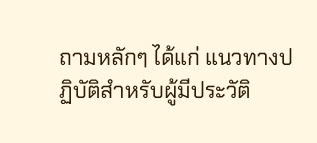ถามหลักๆ ได้แก่ แนวทางปฏิบัติสำหรับผู้มีประวัติ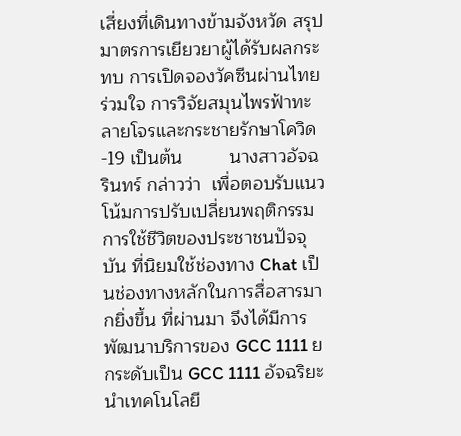เสี่ยงที่เดินทางข้ามจังหวัด สรุปมาตรการเยียวยาผู้ได้รับผลกระทบ การเปิดจองวัคซีนผ่านไทยร่วมใจ การวิจัยสมุนไพรฟ้าทะลายโจรและกระชายรักษาโควิด-19 เป็นต้น         นางสาวอัจฉรินทร์ กล่าวว่า  เพื่อตอบรับแนวโน้มการปรับเปลี่ยนพฤติกรรมการใช้ชีวิตของประชาชนปัจจุบัน ที่นิยมใช้ช่องทาง Chat เป็นช่องทางหลักในการสื่อสารมากยิ่งขึ้น ที่ผ่านมา จึงได้มีการพัฒนาบริการของ GCC 1111 ยกระดับเป็น GCC 1111 อัจฉริยะ นำเทคโนโลยี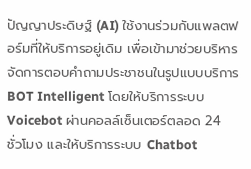ปัญญาประดิษฐ์ (AI) ใช้งานร่วมกับแพลตฟอร์มที่ให้บริการอยู่เดิม เพื่อเข้ามาช่วยบริหารจัดการตอบคำถามประชาชนในรูปแบบบริการ BOT Intelligent โดยให้บริการระบบ Voicebot ผ่านคอลล์เซ็นเตอร์ตลอด 24 ชั่วโมง และให้บริการระบบ Chatbot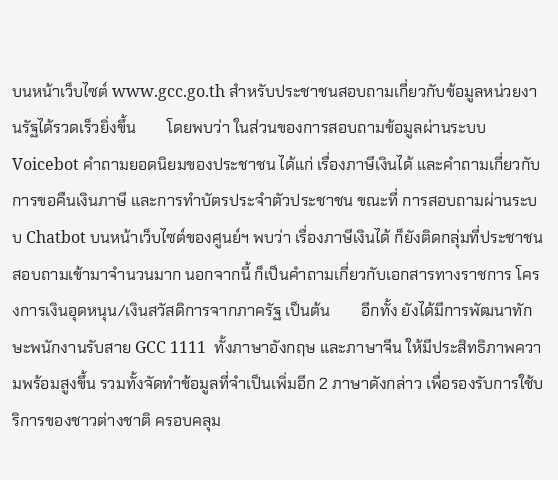บนหน้าเว็บไซต์ www.gcc.go.th สำหรับประชาชนสอบถามเกี่ยวกับข้อมูลหน่วยงานรัฐได้รวดเร็วยิ่งขึ้น        โดยพบว่า ในส่วนของการสอบถามข้อมูลผ่านระบบ Voicebot คำถามยอดนิยมของประชาชน ได้แก่ เรื่องภาษีเงินได้ และคำถามเกี่ยวกับการขอคืนเงินภาษี และการทำบัตรประจำตัวประชาชน ขณะที่ การสอบถามผ่านระบบ Chatbot บนหน้าเว็บไซต์ของศูนย์ฯ พบว่า เรื่องภาษีเงินได้ ก็ยังติดกลุ่มที่ประชาชนสอบถามเข้ามาจำนวนมาก นอกจากนี้ ก็เป็นคำถามเกี่ยวกับเอกสารทางราชการ โครงการเงินอุดหนุน/เงินสวัสดิการจากภาครัฐ เป็นต้น        อีกทั้ง ยังได้มีการพัฒนาทักษะพนักงานรับสาย GCC 1111  ทั้งภาษาอังกฤษ และภาษาจีน ให้มีประสิทธิภาพความพร้อมสูงขึ้น รวมทั้งจัดทำข้อมูลที่จำเป็นเพิ่มอีก 2 ภาษาดังกล่าว เพื่อรองรับการใช้บริการของชาวต่างชาติ ครอบคลุม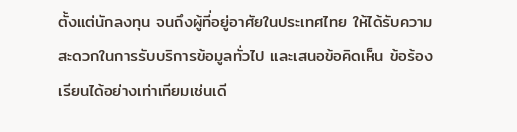ตั้งแต่นักลงทุน จนถึงผู้ที่อยู่อาศัยในประเทศไทย ให้ได้รับความสะดวกในการรับบริการข้อมูลทั่วไป และเสนอข้อคิดเห็น ข้อร้องเรียนได้อย่างเท่าเทียมเช่นเดี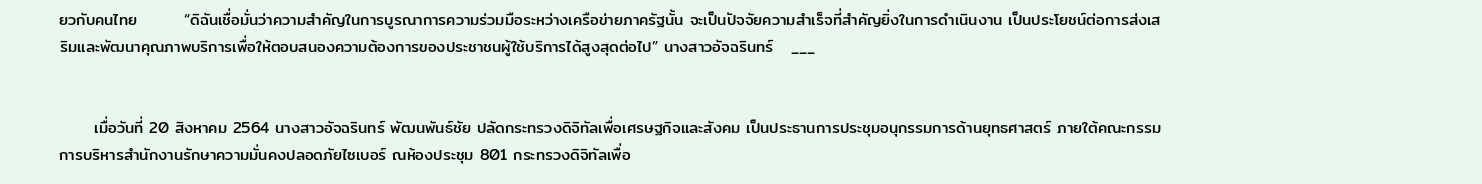ยวกับคนไทย        “ดิฉันเชื่อมั่นว่าความสำคัญในการบูรณาการความร่วมมือระหว่างเครือข่ายภาครัฐนั้น จะเป็นปัจจัยความสำเร็จที่สำคัญยิ่งในการดำเนินงาน เป็นประโยชน์ต่อการส่งเสริมและพัฒนาคุณภาพบริการเพื่อให้ตอบสนองความต้องการของประชาชนผู้ใช้บริการได้สูงสุดต่อไป” นางสาวอัจฉรินทร์   ___


      เมื่อวันที่ 20 สิงหาคม 2564 นางสาวอัจฉรินทร์ พัฒนพันธ์ชัย ปลัดกระทรวงดิจิทัลเพื่อเศรษฐกิจและสังคม เป็นประธานการประชุมอนุกรรมการด้านยุทธศาสตร์ ภายใต้คณะกรรมการบริหารสำนักงานรักษาความมั่นคงปลอดภัยไซเบอร์ ณห้องประชุม 801 กระทรวงดิจิทัลเพื่อ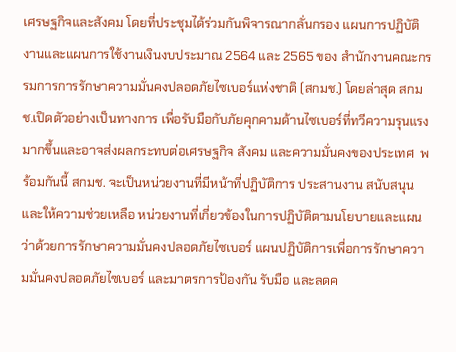เศรษฐกิจและสังคม โดยที่ประชุมได้ร่วมกันพิจารณากลั่นกรอง แผนการปฏิบัติงานและแผนการใช้งานเงินงบประมาณ 2564 และ 2565 ของ สำนักงานคณะกรรมการการรักษาความมั่นคงปลอดภัยไซเบอร์แห่งชาติ (สกมช.) โดยล่าสุด สกมช.เปิดตัวอย่างเป็นทางการ เพื่อรับมือกับภัยคุกคามด้านไซเบอร์ที่ทวีความรุนแรงมากขึ้นและอาจส่งผลกระทบต่อเศรษฐกิจ สังคม และความมั่นคงของประเทศ  พร้อมกันนี้ สกมช. จะเป็นหน่วยงานที่มีหน้าที่ปฏิบัติการ ประสานงาน สนับสนุน และให้ความช่วยเหลือ หน่วยงานที่เกี่ยวข้องในการปฏิบัติตามนโยบายและแผนว่าด้วยการรักษาความมั่นคงปลอดภัยไซเบอร์ แผนปฏิบัติการเพื่อการรักษาความมั่นคงปลอดภัยไซเบอร์ และมาตรการป้องกัน รับมือ และลดค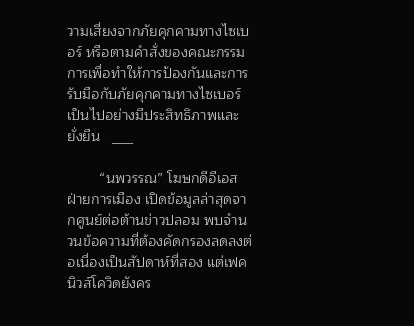วามเสี่ยงจากภัยคุกคามทางไซเบอร์ หรือตามคำสั่งของคณะกรรมการเพื่อทำให้การป้องกันและการรับมือกับภัยคุกคามทางไซเบอร์เป็นไปอย่างมีประสิทธิภาพและยั่งยืน   ___

        “นพวรรณ” โฆษกดีอีเอสฝ่ายการเมือง เปิดข้อมูลล่าสุดจากศูนย์ต่อต้านข่าวปลอม พบจำนวนข้อความที่ต้องคัดกรองลดลงต่อเนื่องเป็นสัปดาห์ที่สอง แต่เฟคนิวส์โควิดยังคร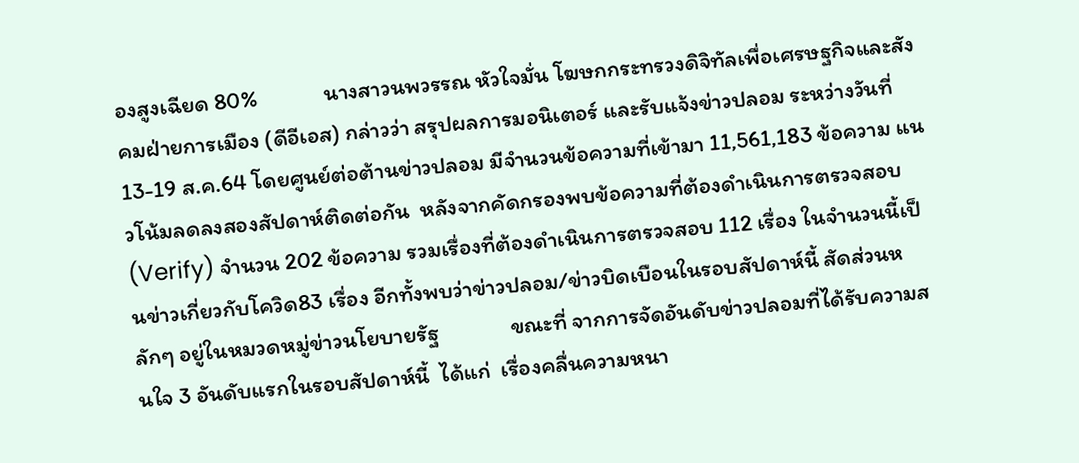องสูงเฉียด 80%             นางสาวนพวรรณ หัวใจมั่น โฆษกกระทรวงดิจิทัลเพื่อเศรษฐกิจและสังคมฝ่ายการเมือง (ดีอีเอส) กล่าวว่า สรุปผลการมอนิเตอร์ และรับแจ้งข่าวปลอม ระหว่างวันที่ 13-19 ส.ค.64 โดยศูนย์ต่อต้านข่าวปลอม มีจำนวนข้อความที่เข้ามา 11,561,183 ข้อความ แนวโน้มลดลงสองสัปดาห์ติดต่อกัน  หลังจากคัดกรองพบข้อความที่ต้องดำเนินการตรวจสอบ (Verify) จำนวน 202 ข้อความ รวมเรื่องที่ต้องดำเนินการตรวจสอบ 112 เรื่อง ในจำนวนนี้เป็นข่าวเกี่ยวกับโควิด83 เรื่อง อีกทั้งพบว่าข่าวปลอม/ข่าวบิดเบือนในรอบสัปดาห์นี้ สัดส่วนหลักๆ อยู่ในหมวดหมู่ข่าวนโยบายรัฐ              ขณะที่ จากการจัดอันดับข่าวปลอมที่ได้รับความสนใจ 3 อันดับแรกในรอบสัปดาห์นี้  ได้แก่  เรื่องคลื่นความหนา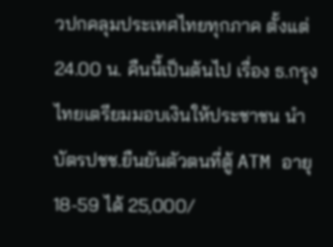วปกคลุมประเทศไทยทุกภาค ตั้งแต่ 24.00 น. คืนนี้เป็นต้นไป เรื่อง ธ.กรุงไทยเตรียมมอบเงินให้ประชาชน นำบัตรปชช.ยืนยันตัวตนที่ตู้ ATM อายุ 18-59 ได้ 25,000/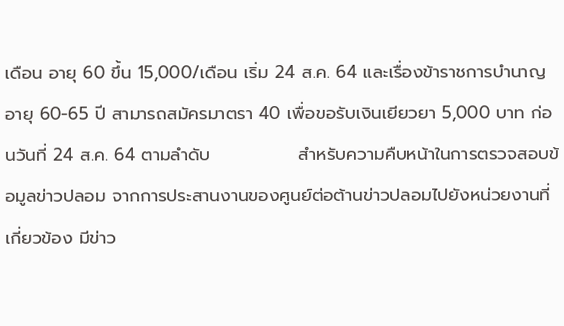เดือน อายุ 60 ขึ้น 15,000/เดือน เริ่ม 24 ส.ค. 64 และเรื่องข้าราชการบำนาญอายุ 60-65 ปี สามารถสมัครมาตรา 40 เพื่อขอรับเงินเยียวยา 5,000 บาท ก่อนวันที่ 24 ส.ค. 64 ตามลำดับ              สำหรับความคืบหน้าในการตรวจสอบข้อมูลข่าวปลอม จากการประสานงานของศูนย์ต่อต้านข่าวปลอมไปยังหน่วยงานที่เกี่ยวข้อง มีข่าว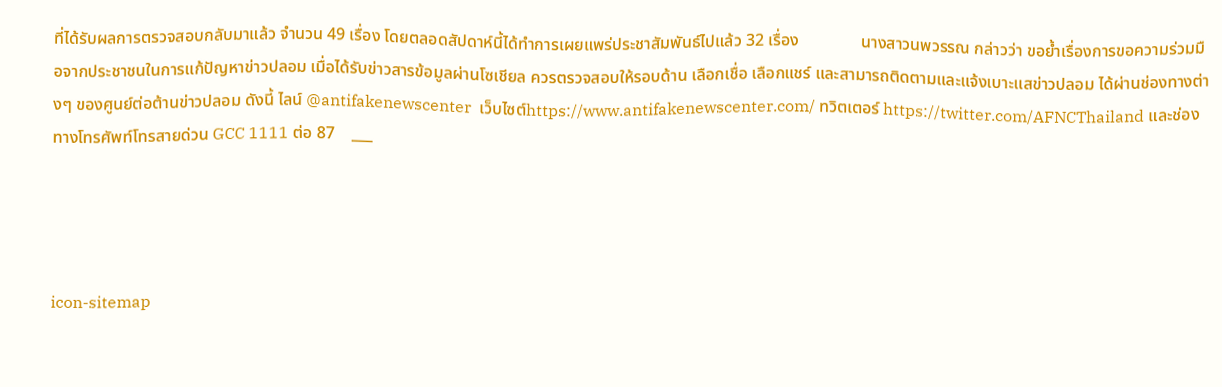ที่ได้รับผลการตรวจสอบกลับมาแล้ว จำนวน 49 เรื่อง โดยตลอดสัปดาห์นี้ได้ทำการเผยแพร่ประชาสัมพันธ์ไปแล้ว 32 เรื่อง               นางสาวนพวรรณ กล่าวว่า ขอย้ำเรื่องการขอความร่วมมือจากประชาชนในการแก้ปัญหาข่าวปลอม เมื่อได้รับข่าวสารข้อมูลผ่านโซเชียล ควรตรวจสอบให้รอบด้าน เลือกเชื่อ เลือกแชร์ และสามารถติดตามและแจ้งเบาะแสข่าวปลอม ได้ผ่านช่องทางต่างๆ ของศูนย์ต่อต้านข่าวปลอม ดังนี้ ไลน์ @antifakenewscenter  เว็บไซต์https://www.antifakenewscenter.com/ ทวิตเตอร์ https://twitter.com/AFNCThailand และช่องทางโทรศัพท์โทรสายด่วน GCC 1111 ต่อ 87    ___




icon-sitemap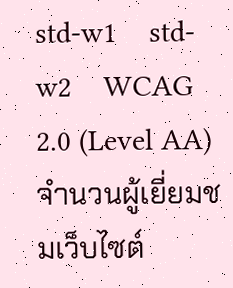std-w1    std-w2    WCAG 2.0 (Level AA)
จำนวนผู้เยี่ยมชมเว็บไซต์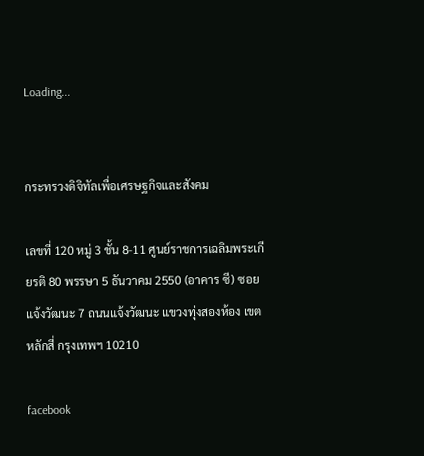Loading...


กระทรวงดิจิทัลเพื่อเศรษฐกิจและสังคม

เลขที่ 120 หมู่ 3 ชั้น 8-11 ศูนย์ราชการเฉลิมพระเกียรติ 80 พรรษา 5 ธันวาคม 2550 (อาคาร ซี) ซอยแจ้งวัฒนะ 7 ถนนแจ้งวัฒนะ แขวงทุ่งสองห้อง เขตหลักสี่ กรุงเทพฯ 10210

facebook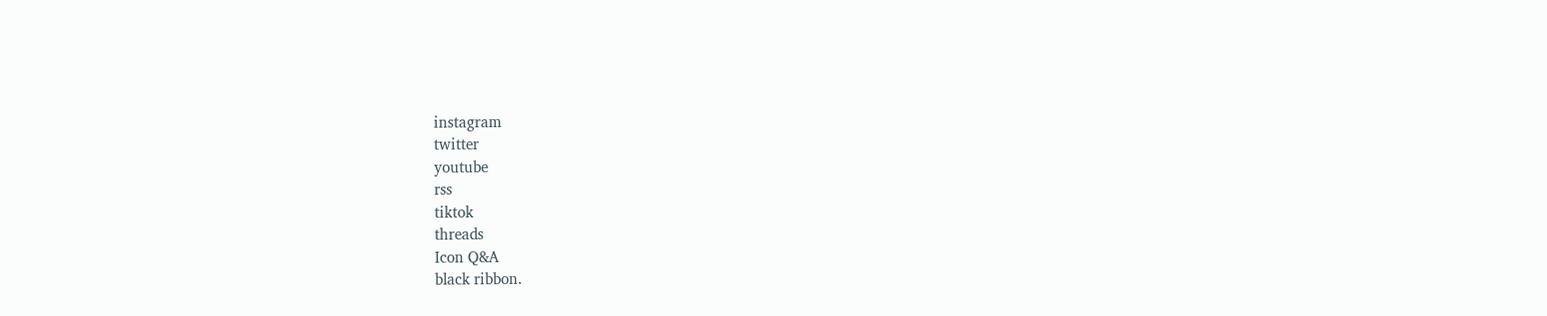instagram
twitter
youtube
rss
tiktok
threads
Icon Q&A
black ribbon.